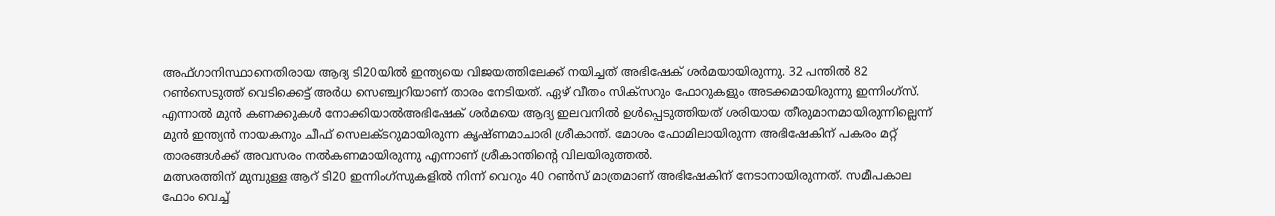അഫ്ഗാനിസ്ഥാനെതിരായ ആദ്യ ടി20യിൽ ഇന്ത്യയെ വിജയത്തിലേക്ക് നയിച്ചത് അഭിഷേക് ശർമയായിരുന്നു. 32 പന്തിൽ 82 റൺസെടുത്ത് വെടിക്കെട്ട് അർധ സെഞ്ച്വറിയാണ് താരം നേടിയത്. ഏഴ് വീതം സിക്സറും ഫോറുകളും അടക്കമായിരുന്നു ഇന്നിംഗ്സ്.
എന്നാൽ മുൻ കണക്കുകൾ നോക്കിയാൽഅഭിഷേക് ശർമയെ ആദ്യ ഇലവനിൽ ഉൾപ്പെടുത്തിയത് ശരിയായ തീരുമാനമായിരുന്നില്ലെന്ന് മുൻ ഇന്ത്യൻ നായകനും ചീഫ് സെലക്ടറുമായിരുന്ന കൃഷ്ണമാചാരി ശ്രീകാന്ത്. മോശം ഫോമിലായിരുന്ന അഭിഷേകിന് പകരം മറ്റ് താരങ്ങൾക്ക് അവസരം നൽകണമായിരുന്നു എന്നാണ് ശ്രീകാന്തിന്റെ വിലയിരുത്തൽ.
മത്സരത്തിന് മുമ്പുള്ള ആറ് ടി20 ഇന്നിംഗ്സുകളിൽ നിന്ന് വെറും 40 റൺസ് മാത്രമാണ് അഭിഷേകിന് നേടാനായിരുന്നത്. സമീപകാല ഫോം വെച്ച്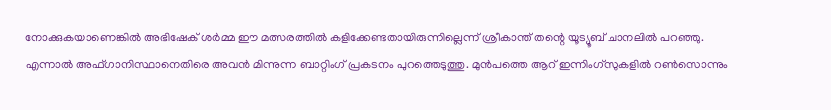നോക്കുകയാണെങ്കിൽ അഭിഷേക് ശർമ്മ ഈ മത്സരത്തിൽ കളിക്കേണ്ടതായിരുന്നില്ലെന്ന് ശ്രീകാന്ത് തന്റെ യൂട്യൂബ് ചാനലിൽ പറഞ്ഞു.
എന്നാൽ അഫ്ഗാനിസ്ഥാനെതിരെ അവൻ മിന്നുന്ന ബാറ്റിംഗ് പ്രകടനം പുറത്തെടുത്തു. മുൻപത്തെ ആറ് ഇന്നിംഗ്സുകളിൽ റൺസൊന്നും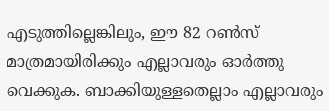എടുത്തില്ലെങ്കിലും, ഈ 82 റൺസ് മാത്രമായിരിക്കും എല്ലാവരും ഓർത്തു വെക്കുക. ബാക്കിയുള്ളതെല്ലാം എല്ലാവരും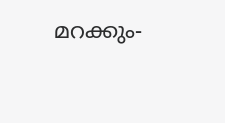മറക്കും-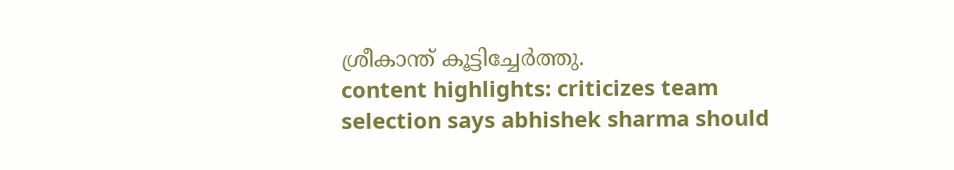ശ്രീകാന്ത് കൂട്ടിച്ചേർത്തു.
content highlights: criticizes team selection says abhishek sharma should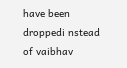have been droppedi nstead of vaibhav